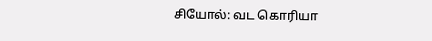சியோல்: வட கொரியா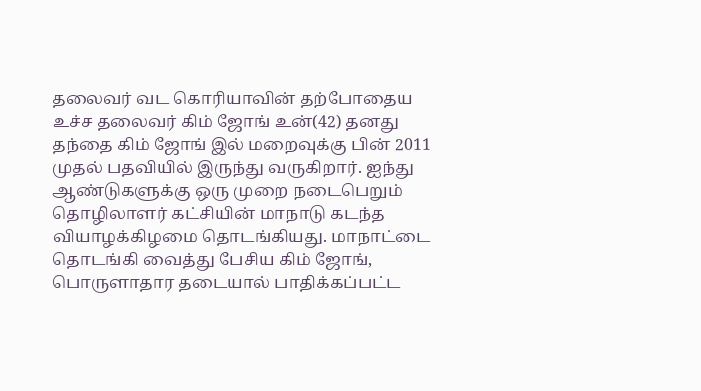தலைவர் வட கொரியாவின் தற்போதைய உச்ச தலைவர் கிம் ஜோங் உன்(42) தனது தந்தை கிம் ஜோங் இல் மறைவுக்கு பின் 2011 முதல் பதவியில் இருந்து வருகிறார். ஐந்து ஆண்டுகளுக்கு ஒரு முறை நடைபெறும் தொழிலாளர் கட்சியின் மாநாடு கடந்த வியாழக்கிழமை தொடங்கியது. மாநாட்டை தொடங்கி வைத்து பேசிய கிம் ஜோங், பொருளாதார தடையால் பாதிக்கப்பட்ட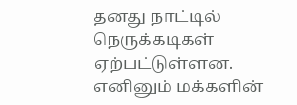தனது நாட்டில் நெருக்கடிகள் ஏற்பட்டுள்ளன. எனினும் மக்களின்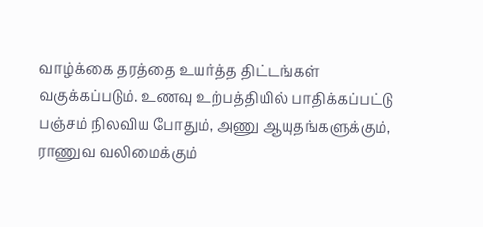வாழ்க்கை தரத்தை உயர்த்த திட்டங்கள் வகுக்கப்படும். உணவு உற்பத்தியில் பாதிக்கப்பட்டு பஞ்சம் நிலவிய போதும், அணு ஆயுதங்களுக்கும், ராணுவ வலிமைக்கும்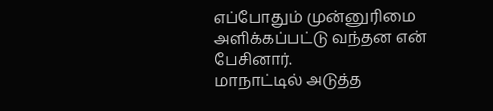எப்போதும் முன்னுரிமை அளிக்கப்பட்டு வந்தன என் பேசினார்.
மாநாட்டில் அடுத்த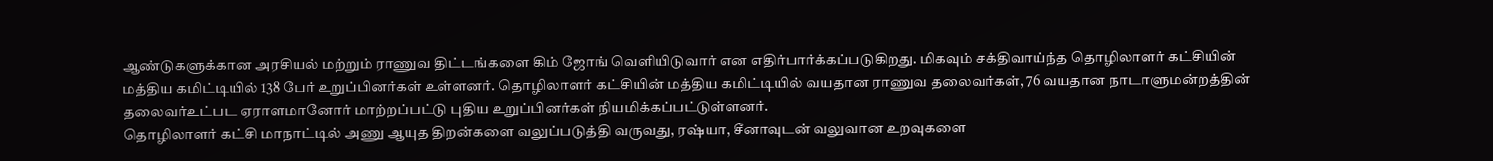ஆண்டுகளுக்கான அரசியல் மற்றும் ராணுவ திட்டங்களை கிம் ஜோங் வெளியிடுவார் என எதிர்பார்க்கப்படுகிறது. மிகவும் சக்திவாய்ந்த தொழிலாளர் கட்சியின் மத்திய கமிட்டியில் 138 பேர் உறுப்பினர்கள் உள்ளனர். தொழிலாளர் கட்சியின் மத்திய கமிட்டியில் வயதான ராணுவ தலைவர்கள், 76 வயதான நாடாளுமன்றத்தின் தலைவர்உட்பட ஏராளமானோர் மாற்றப்பட்டு புதிய உறுப்பினர்கள் நியமிக்கப்பட்டுள்ளனர்.
தொழிலாளர் கட்சி மாநாட்டில் அணு ஆயுத திறன்களை வலுப்படுத்தி வருவது, ரஷ்யா, சீனாவுடன் வலுவான உறவுகளை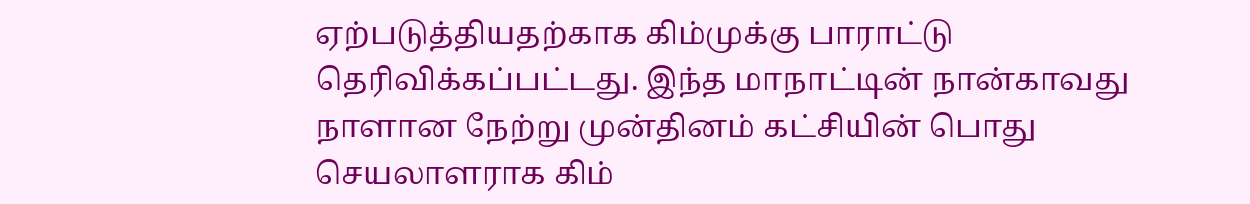ஏற்படுத்தியதற்காக கிம்முக்கு பாராட்டு தெரிவிக்கப்பட்டது. இந்த மாநாட்டின் நான்காவது நாளான நேற்று முன்தினம் கட்சியின் பொது செயலாளராக கிம்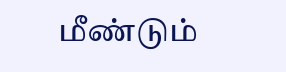மீண்டும்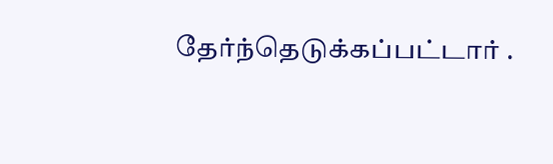தேர்ந்தெடுக்கப்பட்டார் .